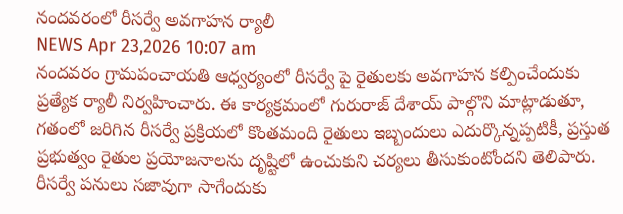నందవరంలో రీసర్వే అవగాహన ర్యాలీ
NEWS Apr 23,2026 10:07 am
నందవరం గ్రామపంచాయతి ఆధ్వర్యంలో రీసర్వే పై రైతులకు అవగాహన కల్పించేందుకు ప్రత్యేక ర్యాలీ నిర్వహించారు. ఈ కార్యక్రమంలో గురురాజ్ దేశాయ్ పాల్గొని మాట్లాడుతూ, గతంలో జరిగిన రీసర్వే ప్రక్రియలో కొంతమంది రైతులు ఇబ్బందులు ఎదుర్కొన్నప్పటికీ, ప్రస్తుత ప్రభుత్వం రైతుల ప్రయోజనాలను దృష్టిలో ఉంచుకుని చర్యలు తీసుకుంటోందని తెలిపారు. రీసర్వే పనులు సజావుగా సాగేందుకు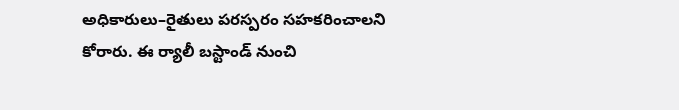అధికారులు–రైతులు పరస్పరం సహకరించాలని కోరారు. ఈ ర్యాలీ బస్టాండ్ నుంచి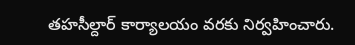తహసీల్దార్ కార్యాలయం వరకు నిర్వహించారు.